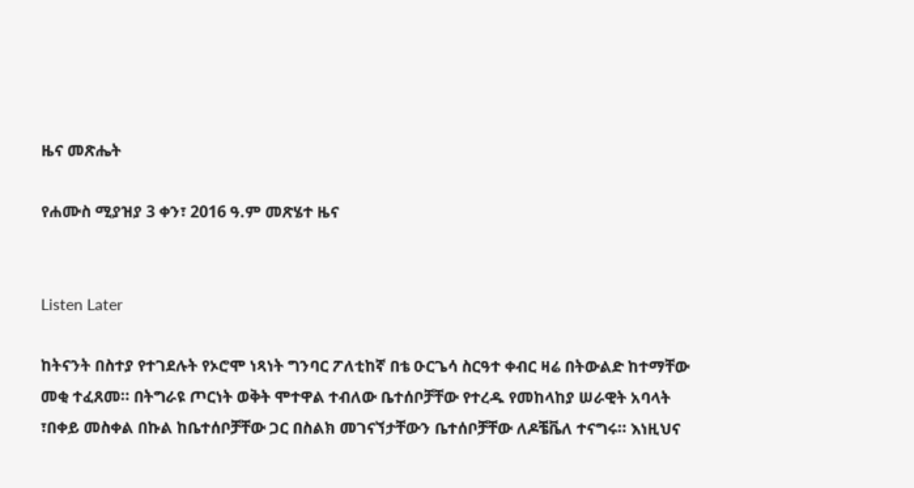ዜና መጽሔት

የሐሙስ ሚያዝያ 3 ቀን፣ 2016 ዓ.ም መጽሄተ ዜና


Listen Later

ከትናንት በስተያ የተገደሉት የኦሮሞ ነጻነት ግንባር ፖለቲከኛ በቴ ዑርጌሳ ስርዓተ ቀብር ዛሬ በትውልድ ከተማቸው መቂ ተፈጸመ። በትግራዩ ጦርነት ወቅት ሞተዋል ተብለው ቤተሰቦቻቸው የተረዱ የመከላከያ ሠራዊት አባላት ፣በቀይ መስቀል በኩል ከቤተሰቦቻቸው ጋር በስልክ መገናኘታቸውን ቤተሰቦቻቸው ለዶቼቬለ ተናግሩ። እነዚህና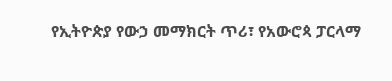የኢትዮጵያ የውኃ መማክርት ጥሪ፣ የአውሮጳ ፓርላማ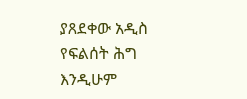ያጸደቀው አዲስ የፍልሰት ሕግ እንዲሁም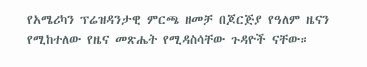የአሜሪካን ፕሬዝዳንታዊ ምርጫ ዘመቻ በጆርጅያ የዓለም ዜናን የሚከተለው የዜና መጽሔት የሚዳስሳቸው ጉዳዮች ናቸው።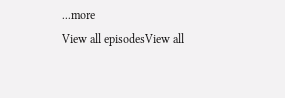...more
View all episodesView all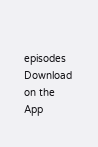episodes
Download on the App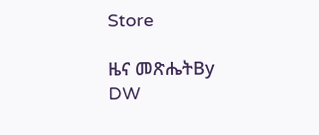Store

ዜና መጽሔትBy DW